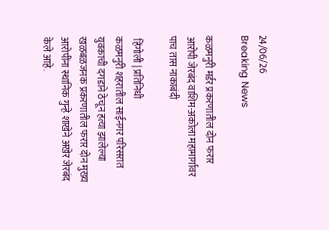24/06/26
Breaking News

कळमनुरी मर्डर प्रकरणातील दोन फरार आरोपी जेरबंद वाशिम-अकोला महामार्गावर पाच तास नाकाबंदी

 हिंगोली | प्रतिनिधी
कळमनुरी शहरातील साईनगर परिसरात युवकाची दगडाने ठेचून हत्या झालेल्या खळबळजनक प्रकरणातील फरार दोन मुख्य आरोपींना स्थानिक गुन्हे शाखेने अखेर जेरबंद केले आहे.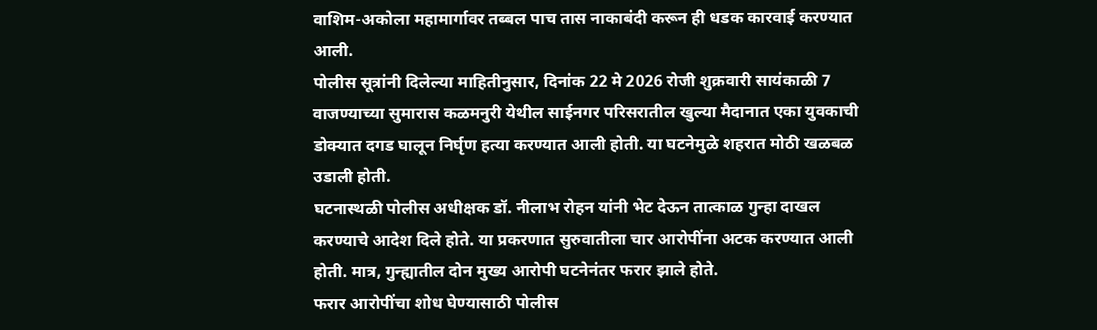वाशिम-अकोला महामार्गावर तब्बल पाच तास नाकाबंदी करून ही धडक कारवाई करण्यात आली.
पोलीस सूत्रांनी दिलेल्या माहितीनुसार, दिनांक 22 मे 2026 रोजी शुक्रवारी सायंकाळी 7 वाजण्याच्या सुमारास कळमनुरी येथील साईनगर परिसरातील खुल्या मैदानात एका युवकाची डोक्यात दगड घालून निर्घृण हत्या करण्यात आली होती. या घटनेमुळे शहरात मोठी खळबळ उडाली होती.
घटनास्थळी पोलीस अधीक्षक डॉ. नीलाभ रोहन यांनी भेट देऊन तात्काळ गुन्हा दाखल करण्याचे आदेश दिले होते. या प्रकरणात सुरुवातीला चार आरोपींना अटक करण्यात आली होती. मात्र, गुन्ह्यातील दोन मुख्य आरोपी घटनेनंतर फरार झाले होते.
फरार आरोपींचा शोध घेण्यासाठी पोलीस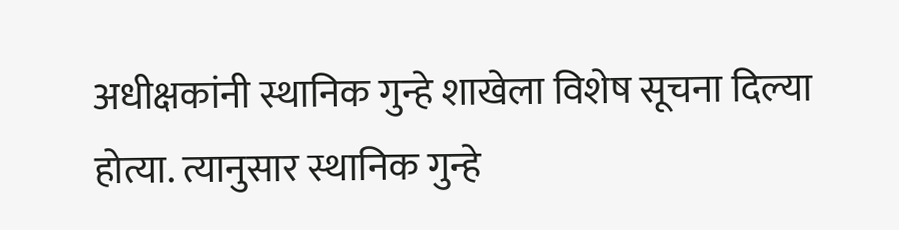अधीक्षकांनी स्थानिक गुन्हे शाखेला विशेष सूचना दिल्या होत्या. त्यानुसार स्थानिक गुन्हे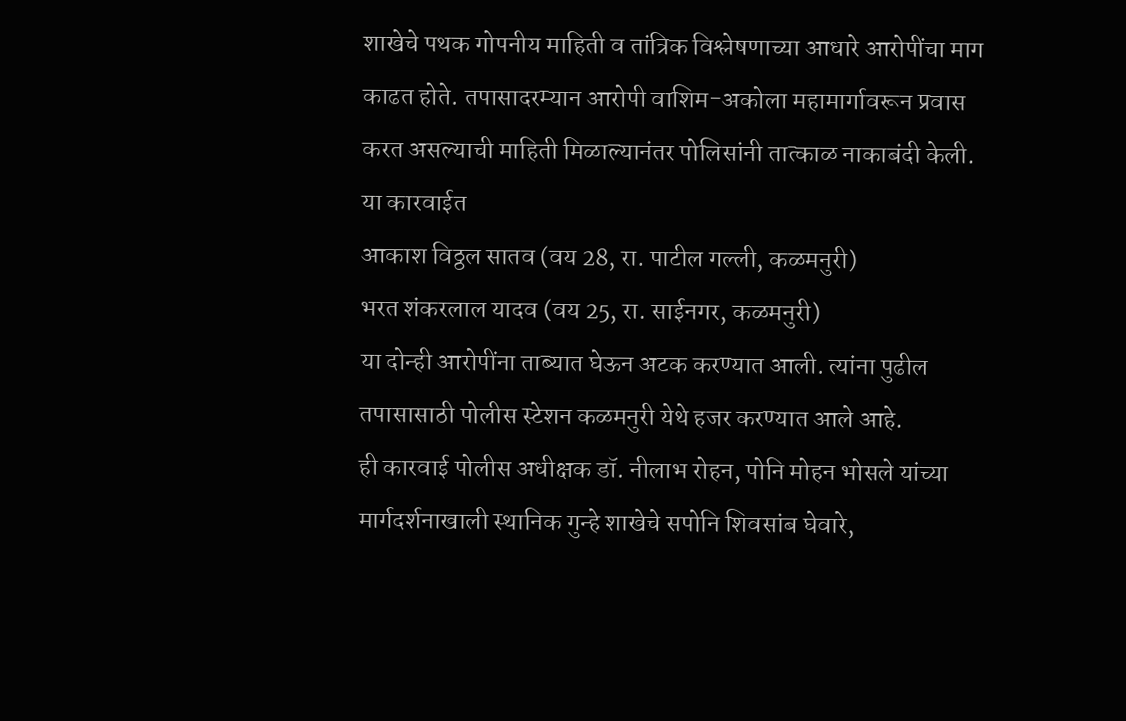शाखेचे पथक गोपनीय माहिती व तांत्रिक विश्लेषणाच्या आधारे आरोपींचा माग काढत होते. तपासादरम्यान आरोपी वाशिम-अकोला महामार्गावरून प्रवास करत असल्याची माहिती मिळाल्यानंतर पोलिसांनी तात्काळ नाकाबंदी केली.
या कारवाईत
आकाश विठ्ठल सातव (वय 28, रा. पाटील गल्ली, कळमनुरी)
भरत शंकरलाल यादव (वय 25, रा. साईनगर, कळमनुरी)
या दोन्ही आरोपींना ताब्यात घेऊन अटक करण्यात आली. त्यांना पुढील तपासासाठी पोलीस स्टेशन कळमनुरी येथे हजर करण्यात आले आहे.
ही कारवाई पोलीस अधीक्षक डॉ. नीलाभ रोहन, पोनि मोहन भोसले यांच्या मार्गदर्शनाखाली स्थानिक गुन्हे शाखेचे सपोनि शिवसांब घेवारे,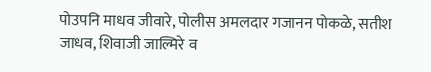पोउपनि माधव जीवारे, पोलीस अमलदार गजानन पोकळे, सतीश जाधव, शिवाजी जाल्मिरे व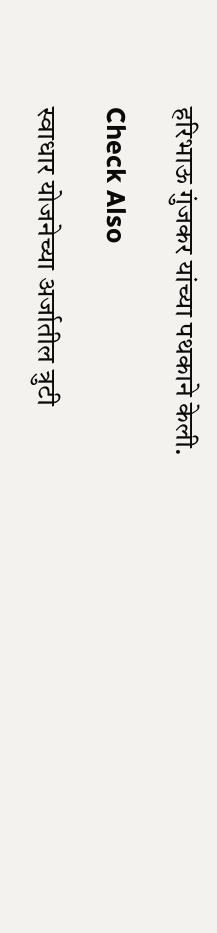हरिभाऊ गुंजकर यांच्या पथकाने केली.

Check Also

स्वाधार योजनेच्या अर्जातील त्रुटी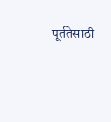पूर्ततेसाठी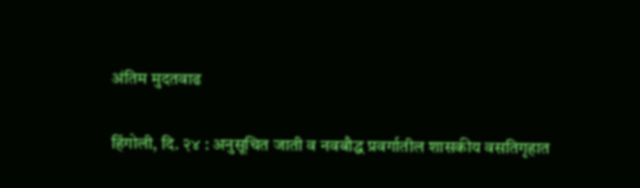अंतिम मुदतवाढ

हिंगोली, दि. २४ : अनुसूचित जाती व नवबौद्ध प्रवर्गातील शासकीय वसतिगृहात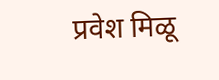प्रवेश मिळू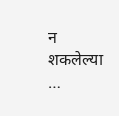न शकलेल्या …